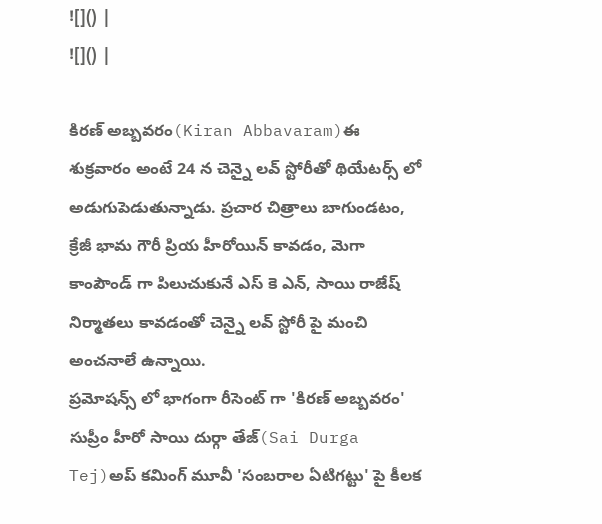![]() |
![]() |

కిరణ్ అబ్బవరం(Kiran Abbavaram)ఈ శుక్రవారం అంటే 24 న చెన్నై లవ్ స్టోరీతో థియేటర్స్ లో అడుగుపెడుతున్నాడు. ప్రచార చిత్రాలు బాగుండటం, క్రేజీ భామ గౌరీ ప్రియ హీరోయిన్ కావడం, మెగా కాంపౌండ్ గా పిలుచుకునే ఎస్ కె ఎన్, సాయి రాజేష్ నిర్మాతలు కావడంతో చెన్నై లవ్ స్టోరీ పై మంచి అంచనాలే ఉన్నాయి.
ప్రమోషన్స్ లో భాగంగా రీసెంట్ గా 'కిరణ్ అబ్బవరం' సుప్రీం హీరో సాయి దుర్గా తేజ్(Sai Durga Tej)అప్ కమింగ్ మూవీ 'సంబరాల ఏటిగట్టు' పై కీలక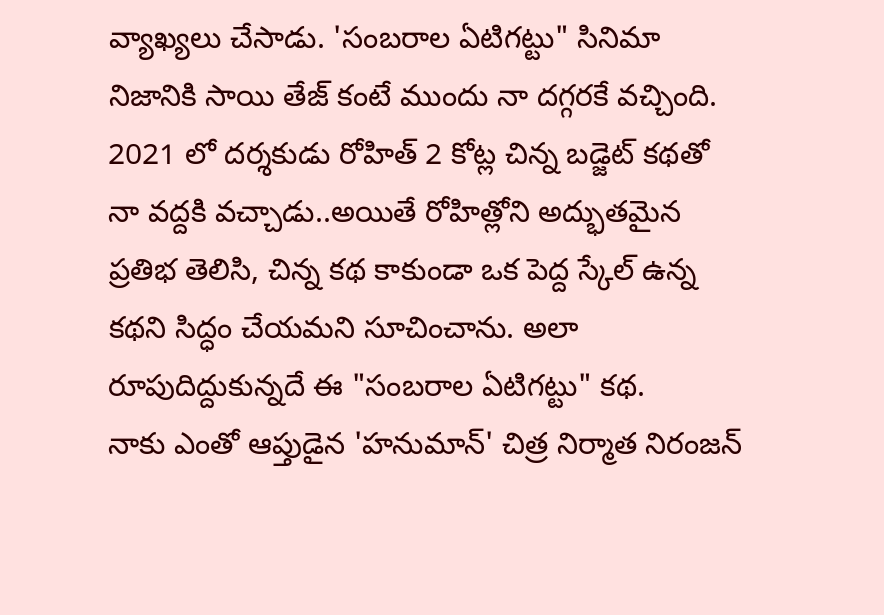వ్యాఖ్యలు చేసాడు. 'సంబరాల ఏటిగట్టు" సినిమా నిజానికి సాయి తేజ్ కంటే ముందు నా దగ్గరకే వచ్చింది. 2021 లో దర్శకుడు రోహిత్ 2 కోట్ల చిన్న బడ్జెట్ కథతో నా వద్దకి వచ్చాడు..అయితే రోహిత్లోని అద్భుతమైన ప్రతిభ తెలిసి, చిన్న కథ కాకుండా ఒక పెద్ద స్కేల్ ఉన్న కథని సిద్ధం చేయమని సూచించాను. అలా రూపుదిద్దుకున్నదే ఈ "సంబరాల ఏటిగట్టు" కథ.
నాకు ఎంతో ఆప్తుడైన 'హనుమాన్' చిత్ర నిర్మాత నిరంజన్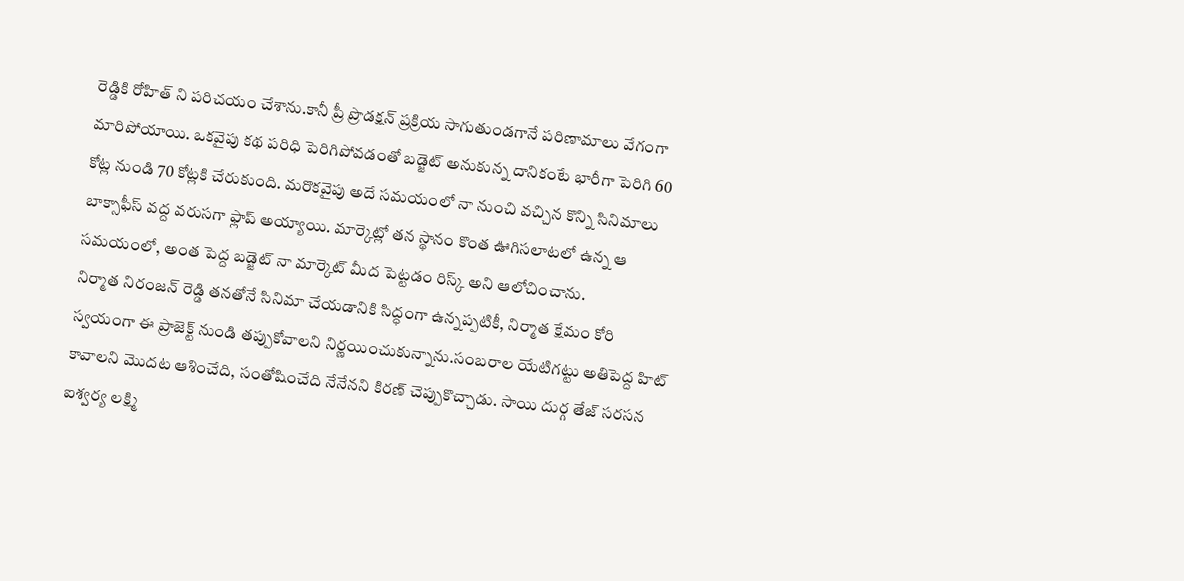రెడ్డికి రోహిత్ ని పరిచయం చేశాను.కానీ ప్రీ ప్రొడక్షన్ ప్రక్రియ సాగుతుండగానే పరిణామాలు వేగంగా మారిపోయాయి. ఒకవైపు కథ పరిధి పెరిగిపోవడంతో బడ్జెట్ అనుకున్న దానికంటే భారీగా పెరిగి 60 కోట్ల నుండి 70 కోట్లకి చేరుకుంది. మరొకవైపు అదే సమయంలో నా నుంచి వచ్చిన కొన్ని సినిమాలు బాక్సాఫీస్ వద్ద వరుసగా ఫ్లాప్ అయ్యాయి. మార్కెట్లో తన స్థానం కొంత ఊగిసలాటలో ఉన్న ఆ సమయంలో, అంత పెద్ద బడ్జెట్ నా మార్కెట్ మీద పెట్టడం రిస్క్ అని ఆలోచించాను.
నిర్మాత నిరంజన్ రెడ్డి తనతోనే సినిమా చేయడానికి సిద్ధంగా ఉన్నప్పటికీ, నిర్మాత క్షేమం కోరి స్వయంగా ఈ ప్రాజెక్ట్ నుండి తప్పుకోవాలని నిర్ణయించుకున్నాను.సంబరాల యేటిగట్టు అతిపెద్ద హిట్ కావాలని మొదట ఆశించేది, సంతోషించేది నేనేనని కిరణ్ చెప్పుకొచ్చాడు. సాయి దుర్గ తేజ్ సరసన ఐశ్వర్య లక్ష్మి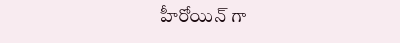హీరోయిన్ గా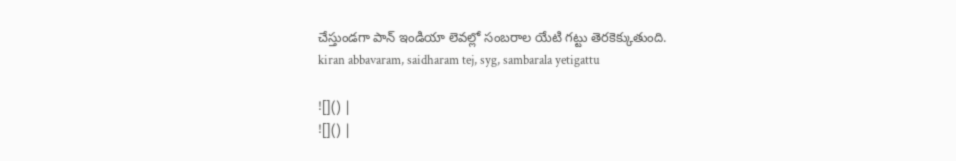చేస్తుండగా పాన్ ఇండియా లెవల్లో సంబరాల యేటి గట్టు తెరకెక్కుతుంది.
kiran abbavaram, saidharam tej, syg, sambarala yetigattu

![]() |
![]() |